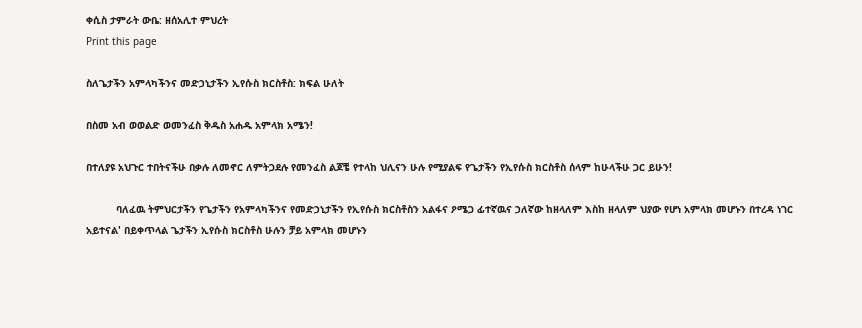ቀሲስ ታምራት ውቤ: ዘሰአሊተ ምህረት
Print this page

ስለጌታችን አምላካችንና መድኃኒታችን ኢየሱስ ክርስቶስ: ክፍል ሁለት

በስመ አብ ወወልድ ወመንፈስ ቅዱስ አሐዱ አምላክ አሜን!

በተለያዩ አህጉር ተበትናችሁ በቃሉ ለመኖር ለምትጋደሉ የመንፈስ ልጆቼ የተላከ ህሊናን ሁሉ የሚያልፍ የጌታችን የኢየሱስ ክርስቶስ ሰላም ከሁላችሁ ጋር ይሁን!

          ባለፈዉ ትምህርታችን የጌታችን የአምላካችንና የመድኃኒታችን የኢየሱስ ክርስቶስን አልፋና ዖሜጋ ፊተኛዉና ኃለኛው ከዘላለም እስከ ዘላለም ህያው የሆነ አምላክ መሆኑን በተረዳ ነገር አይተናል' በይቀጥላል ጌታችን ኢየሱስ ክርስቶስ ሁሉን ቻይ አምላክ መሆኑን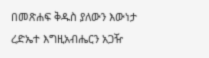በመጽሐፍ ቅዱስ ያለውን እውነታ ረድኤተ እግዚአብሔርን አጋዥ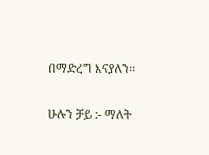በማድረግ እናያለን፡፡

ሁሉን ቻይ :- ማለት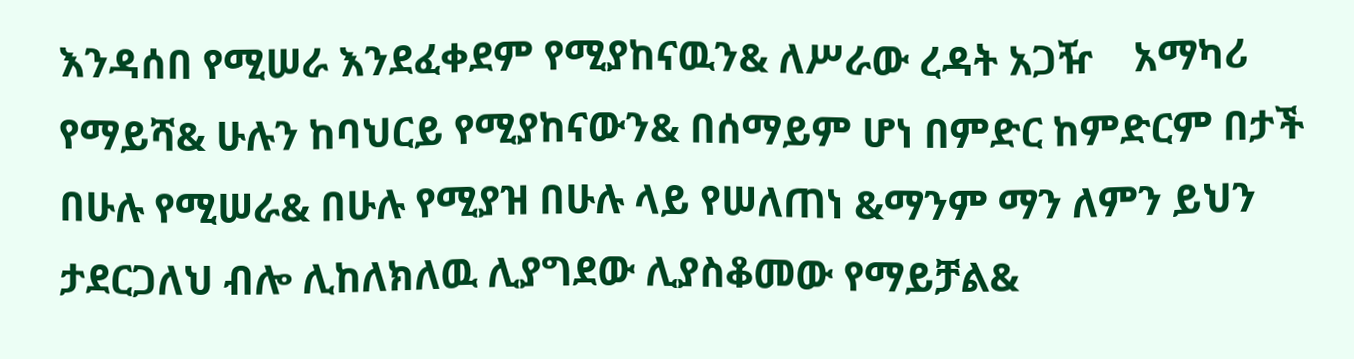እንዳሰበ የሚሠራ እንደፈቀደም የሚያከናዉን& ለሥራው ረዳት አጋዥ    አማካሪ የማይሻ& ሁሉን ከባህርይ የሚያከናውን& በሰማይም ሆነ በምድር ከምድርም በታች በሁሉ የሚሠራ& በሁሉ የሚያዝ በሁሉ ላይ የሠለጠነ &ማንም ማን ለምን ይህን ታደርጋለህ ብሎ ሊከለክለዉ ሊያግደው ሊያስቆመው የማይቻል&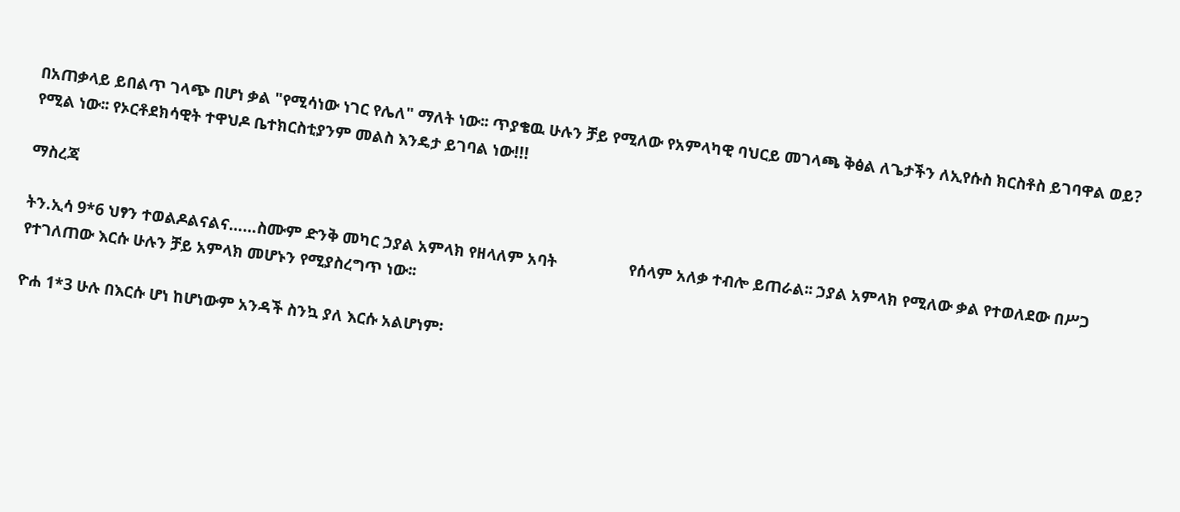በአጠቃላይ ይበልጥ ገላጭ በሆነ ቃል "የሚሳነው ነገር የሌለ" ማለት ነው፡፡ ጥያቄዉ ሁሉን ቻይ የሚለው የአምላካዊ ባህርይ መገላጫ ቅፅል ለጌታችን ለኢየሱስ ክርስቶስ ይገባዋል ወይ? የሚል ነው፡፡ የኦርቶደክሳዊት ተዋህዶ ቤተክርስቲያንም መልስ እንዴታ ይገባል ነው!!!

ማስረጃ

ትን.ኢሳ 9*6 ህፃን ተወልዶልናልና……ስሙም ድንቅ መካር ኃያል አምላክ የዘላለም አባት                  የሰላም አለቃ ተብሎ ይጠራል፡፡ ኃያል አምላክ የሚለው ቃል የተወለደው በሥጋ የተገለጠው እርሱ ሁሉን ቻይ አምላክ መሆኑን የሚያስረግጥ ነው፡፡

ዮሐ 1*3 ሁሉ በእርሱ ሆነ ከሆነውም አንዳች ስንኳ ያለ እርሱ አልሆነም፡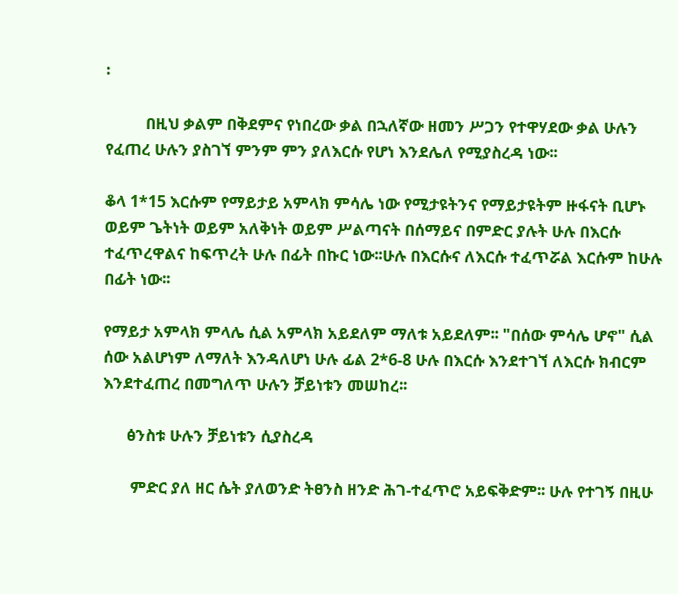፡

          በዚህ ቃልም በቅደምና የነበረው ቃል በኋለኛው ዘመን ሥጋን የተዋሃደው ቃል ሁሉን የፈጠረ ሁሉን ያስገኘ ምንም ምን ያለእርሱ የሆነ እንደሌለ የሚያስረዳ ነው፡፡

ቆላ 1*15 እርሱም የማይታይ አምላክ ምሳሌ ነው የሚታዩትንና የማይታዩትም ዙፋናት ቢሆኑ ወይም ጌትነት ወይም አለቅነት ወይም ሥልጣናት በሰማይና በምድር ያሉት ሁሉ በእርሱ ተፈጥረዋልና ከፍጥረት ሁሉ በፊት በኩር ነው፡፡ሁሉ በእርሱና ለእርሱ ተፈጥሯል እርሱም ከሁሉ በፊት ነው፡፡

የማይታ አምላክ ምላሌ ሲል አምላክ አይደለም ማለቱ አይደለም፡፡ "በሰው ምሳሌ ሆኖ" ሲል ሰው አልሆነም ለማለት እንዳለሆነ ሁሉ ፊል 2*6-8 ሁሉ በእርሱ እንደተገኘ ለእርሱ ክብርም እንደተፈጠረ በመግለጥ ሁሉን ቻይነቱን መሠከረ፡፡

      ፅንስቱ ሁሉን ቻይነቱን ሲያስረዳ

       ምድር ያለ ዘር ሴት ያለወንድ ትፀንስ ዘንድ ሕገ-ተፈጥሮ አይፍቅድም፡፡ ሁሉ የተገኝ በዚሁ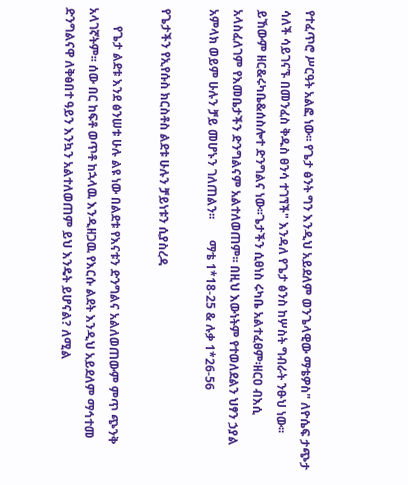የተፈጥሮ ሥርዓት አልፎ ነው፡፡ የጌታ ፅንት ግን እንዲህ አይደለም ወንጌላዊው ማቴዎስ" ለዮሴፍ ታጭታ ሳለች ሳይገናኙ በመንፈስ ቅዱስ ፀንሳ ተገኘች" እንዳለ የጌታ ፅንስ ከሦስት ግብራት ንፁህ ነው፡፡ ይኸውም ዘር&ሩካቤ&ሰስሎተ ድንግልና ነው፡፡ጌታችን ሲፀነስ ሩካቤ አልተፈፀም፡ዘርዐ ብእሲ አላስፈለገም የእመቤታችን ድንግልናም አልተለወጠም፡፡ በዚህ እውነትም የተወለደልን ህፃን ኃያል አምላክ ወይም ሁሉን ቻይ መሆኑን ገለጠልን፡፡       ማቴ 1*18-25 & ሉቃ 1*26-56

የጌታችን የኢየሱስ ክርስቶስ ልደቱ ሁሉን ቻይነቱን ሲያስረዳ

      የጌታ ልደቱ እንደ ፅንሠቱ ሁሉ ልዩ ነው በልደቱ የእናቱን ድንግልና አልለወጠውም ምጥ ጭንቅ አላገኛትም፡፡ ሰው በር ከፍቶ ወጥቶ ከኋላዉ እንዲዘጋዉ የእርሱ ልደት እንዲህ አይደለም ማኅተመ ድንግልናዋ ለቅፅበተ ዓይን እንኳን አልተለወጠም ይህ እንዴት ይሆናል? ለሚል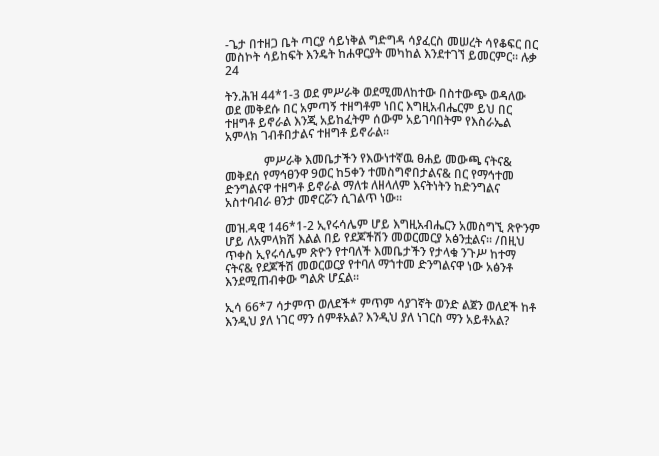-ጌታ በተዘጋ ቤት ጣርያ ሳይነቅል ግድግዳ ሳያፈርስ መሠረት ሳየቆፍር በር መስኮት ሳይከፍት እንዴት ከሐዋርያት መካከል እንደተገኘ ይመርምር፡፡ ሉቃ 24

ትን.ሕዝ 44*1-3 ወደ ምሥራቅ ወደሚመለከተው በስተውጭ ወዳለው ወደ መቅደሱ በር አምጣኝ ተዘግቶም ነበር እግዚአብሔርም ይህ በር ተዘግቶ ይኖራል እንጂ አይከፈትም ሰውም አይገባበትም የእስራኤል አምላክ ገብቶበታልና ተዘግቶ ይኖራል፡፡

             ምሥራቅ እመቤታችን የእውነተኛዉ ፀሐይ መውጫ ናትና& መቅደሰ የማኅፀንዋ 9ወር ከ5ቀን ተመስግኖበታልና& በር የማኅተመ ድንግልናዋ ተዘግቶ ይኖራል ማለቱ ለዘላለም እናትነትን ከድንግልና አስተባብራ ፀንታ መኖርሯን ሲገልጥ ነው፡፡

መዝ.ዳዊ 146*1-2 ኢየሩሳሌም ሆይ እግዚአብሔርን አመስግኚ ጽዮንም ሆይ ለአምላክሽ እልል በይ የደጆችሽን መወርመርያ አፅንቷልና፡፡ /በዚህ ጥቀስ ኢየሩሳሌም ጽዮን የተባለች እመቤታችን የታላቁ ንጉሥ ከተማ ናትና& የደጆችሽ መወርወርያ የተባለ ማኀተመ ድንግልናዋ ነው አፅንቶ እንደሚጠብቀው ግልጽ ሆኗል፡፡

ኢሳ 66*7 ሳታምጥ ወለደች* ምጥም ሳያገኛት ወንድ ልጀን ወለደች ከቶ እንዲህ ያለ ነገር ማን ሰምቶአል? እንዲህ ያለ ነገርስ ማን አይቶአል?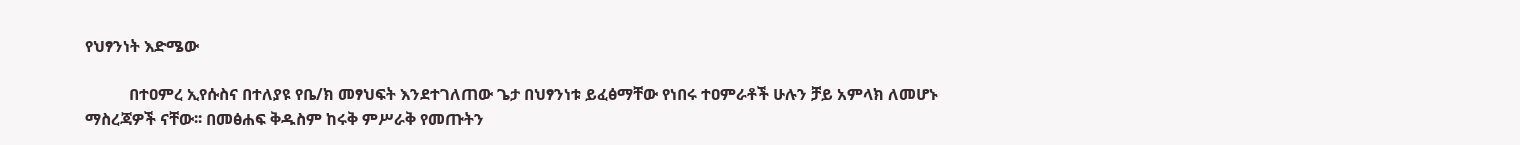የህፃንነት እድሜው

           በተዐምረ ኢየሱስና በተለያዩ የቤ/ክ መፃህፍት እንደተገለጠው ጌታ በህፃንነቱ ይፈፅማቸው የነበሩ ተዐምራቶች ሁሉን ቻይ አምላክ ለመሆኑ ማስረጃዎች ናቸው፡፡ በመፅሐፍ ቅዱስም ከሩቅ ምሥራቅ የመጡትን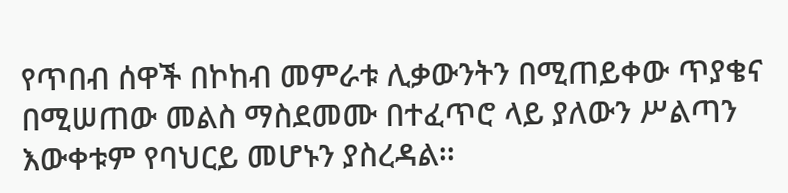የጥበብ ሰዋች በኮከብ መምራቱ ሊቃውንትን በሚጠይቀው ጥያቄና በሚሠጠው መልስ ማስደመሙ በተፈጥሮ ላይ ያለውን ሥልጣን እውቀቱም የባህርይ መሆኑን ያስረዳል፡፡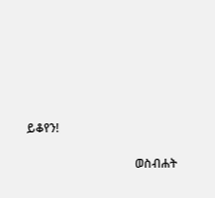ይቆየን!

                                    ወስብሐት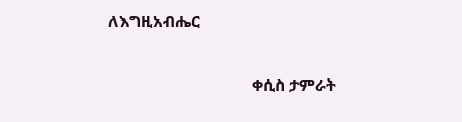ለእግዚአብሔር

                                    ቀሲስ ታምራት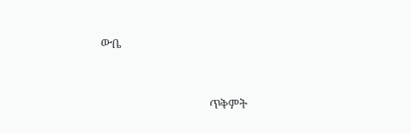ውቤ



                                    ጥቅምት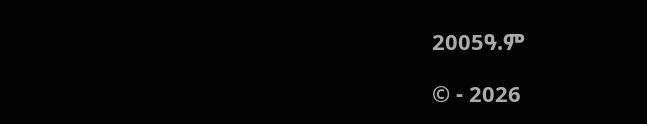2005ዓ.ም

© - 2026